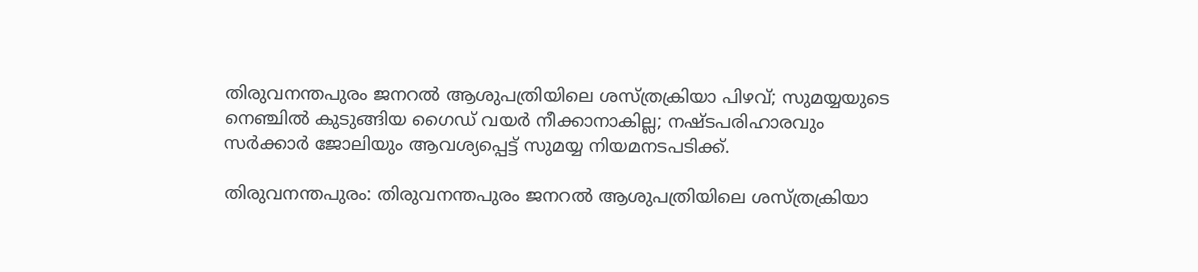തിരുവനന്തപുരം ജനറല്‍ ആശുപത്രിയിലെ ശസ്ത്രക്രിയാ പിഴവ്; സുമയ്യയുടെ നെഞ്ചില്‍ കുടുങ്ങിയ ഗൈഡ് വയര്‍ നീക്കാനാകില്ല; നഷ്ടപരിഹാരവും സര്‍ക്കാര്‍ ജോലിയും ആവശ്യപ്പെട്ട് സുമയ്യ നിയമനടപടിക്ക്.

തിരുവനന്തപുരം: തിരുവനന്തപുരം ജനറല്‍ ആശുപത്രിയിലെ ശസ്ത്രക്രിയാ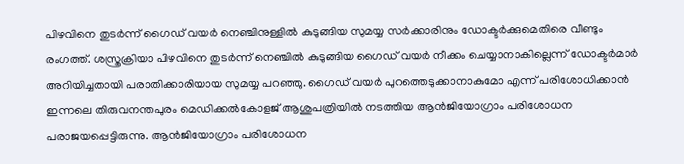പിഴവിനെ തുടര്‍ന്ന് ഗൈഡ് വയര്‍ നെഞ്ചിനുള്ളില്‍ കുടുങ്ങിയ സുമയ്യ സര്‍ക്കാരിനും ഡോക്ടര്‍ക്കുമെതിരെ വീണ്ടും രംഗത്ത്. ശസ്ത്രക്രിയാ പിഴവിനെ തുടര്‍ന്ന് നെഞ്ചില്‍ കുടുങ്ങിയ ഗൈഡ് വയര്‍ നീക്കം ചെയ്യാനാകില്ലെന്ന് ഡോക്ടര്‍മാര്‍ അറിയിച്ചതായി പരാതിക്കാരിയായ സുമയ്യ പറഞ്ഞു. ഗൈഡ് വയര്‍ പുറത്തെടുക്കാനാകുമോ എന്ന് പരിശോധിക്കാന്‍ ഇന്നലെ തിരുവനന്തപുരം മെഡിക്കല്‍കോളജ് ആശുപത്രിയില്‍ നടത്തിയ ആന്‍ജിയോഗ്രാം പരിശോധന പരാജയപ്പെട്ടിരുന്നു. ആന്‍ജിയോഗ്രാം പരിശോധന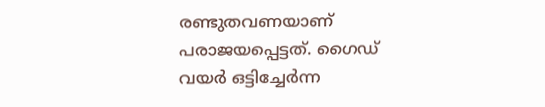രണ്ടുതവണയാണ് പരാജയപ്പെട്ടത്. ഗൈഡ് വയര്‍ ഒട്ടിച്ചേര്‍ന്ന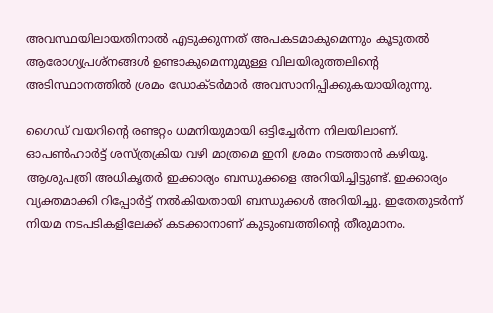അവസ്ഥയിലായതിനാല്‍ എടുക്കുന്നത് അപകടമാകുമെന്നും കൂടുതല്‍ ആരോഗ്യപ്രശ്‌നങ്ങള്‍ ഉണ്ടാകുമെന്നുമുള്ള വിലയിരുത്തലിന്റെ അടിസ്ഥാനത്തില്‍ ശ്രമം ഡോക്ടര്‍മാര്‍ അവസാനിപ്പിക്കുകയായിരുന്നു.

ഗൈഡ് വയറിന്റെ രണ്ടറ്റം ധമനിയുമായി ഒട്ടിച്ചേര്‍ന്ന നിലയിലാണ്. ഓപണ്‍ഹാര്‍ട്ട് ശസ്ത്രക്രിയ വഴി മാത്രമെ ഇനി ശ്രമം നടത്താന്‍ കഴിയൂ. ആശുപത്രി അധികൃതര്‍ ഇക്കാര്യം ബന്ധുക്കളെ അറിയിച്ചിട്ടുണ്ട്. ഇക്കാര്യം വ്യക്തമാക്കി റിപ്പോര്‍ട്ട് നല്‍കിയതായി ബന്ധുക്കള്‍ അറിയിച്ചു. ഇതേതുടര്‍ന്ന് നിയമ നടപടികളിലേക്ക് കടക്കാനാണ് കുടുംബത്തിന്റെ തീരുമാനം.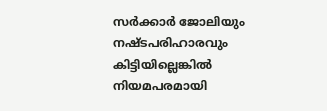സര്‍ക്കാര്‍ ജോലിയും നഷ്ടപരിഹാരവും കിട്ടിയില്ലെങ്കില്‍ നിയമപരമായി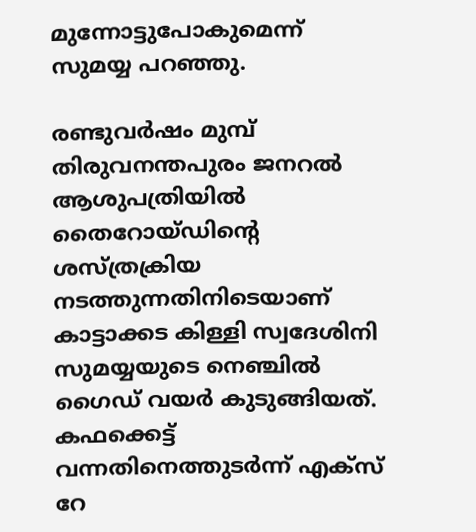മുന്നോട്ടുപോകുമെന്ന് സുമയ്യ പറഞ്ഞു.

രണ്ടുവര്‍ഷം മുമ്പ് തിരുവനന്തപുരം ജനറല്‍ ആശുപത്രിയില്‍ തൈറോയ്ഡിന്റെ ശസ്ത്രക്രിയ നടത്തുന്നതിനിടെയാണ് കാട്ടാക്കട കിള്ളി സ്വദേശിനി സുമയ്യയുടെ നെഞ്ചില്‍ ഗൈഡ് വയര്‍ കുടുങ്ങിയത്. കഫക്കെട്ട് വന്നതിനെത്തുടര്‍ന്ന് എക്സ് റേ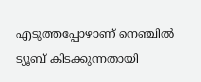എടുത്തപ്പോഴാണ് നെഞ്ചില്‍ ട്യൂബ് കിടക്കുന്നതായി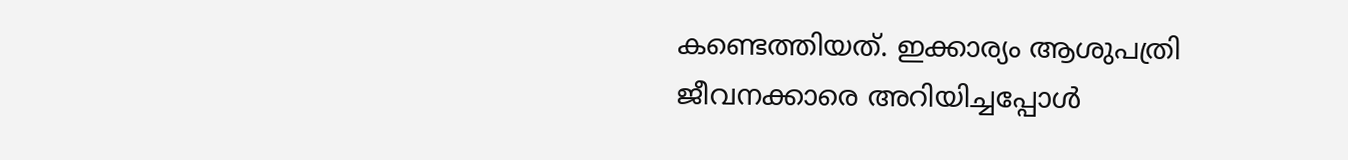കണ്ടെത്തിയത്. ഇക്കാര്യം ആശുപത്രി ജീവനക്കാരെ അറിയിച്ചപ്പോള്‍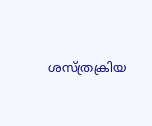ശസ്ത്രക്രിയ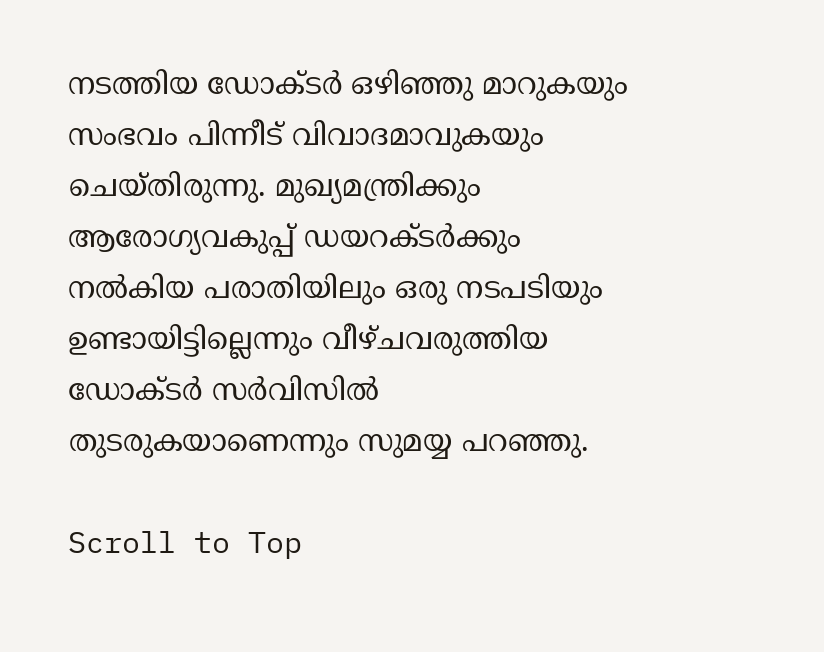നടത്തിയ ഡോക്ടര്‍ ഒഴിഞ്ഞു മാറുകയും സംഭവം പിന്നീട് വിവാദമാവുകയും ചെയ്തിരുന്നു. മുഖ്യമന്ത്രിക്കും ആരോഗ്യവകുപ്പ് ഡയറക്ടര്‍ക്കും നല്‍കിയ പരാതിയിലും ഒരു നടപടിയും ഉണ്ടായിട്ടില്ലെന്നും വീഴ്ചവരുത്തിയ ഡോക്ടര്‍ സര്‍വിസില്‍ തുടരുകയാണെന്നും സുമയ്യ പറഞ്ഞു.

Scroll to Top